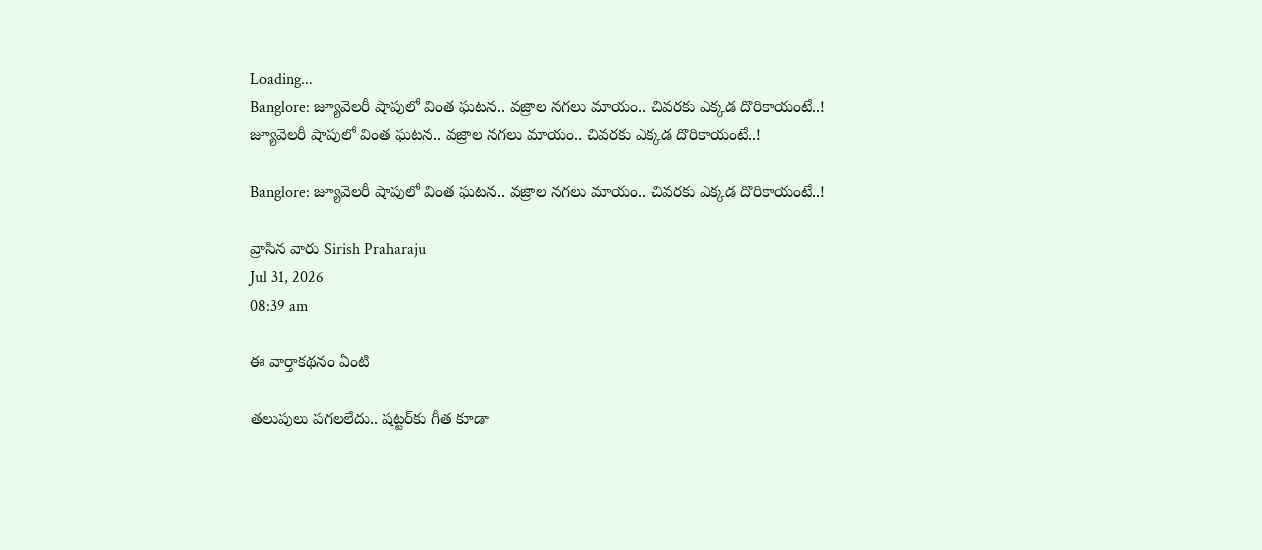Loading...
Banglore: జ్యూవెలరీ షాపులో వింత ఘటన.. వజ్రాల నగలు మాయం.. చివరకు ఎక్కడ దొరికాయంటే..!
జ్యూవెలరీ షాపులో వింత ఘటన.. వజ్రాల నగలు మాయం.. చివరకు ఎక్కడ దొరికాయంటే..!

Banglore: జ్యూవెలరీ షాపులో వింత ఘటన.. వజ్రాల నగలు మాయం.. చివరకు ఎక్కడ దొరికాయంటే..!

వ్రాసిన వారు Sirish Praharaju
Jul 31, 2026
08:39 am

ఈ వార్తాకథనం ఏంటి

తలుపులు పగలలేదు.. షట్టర్‌కు గీత కూడా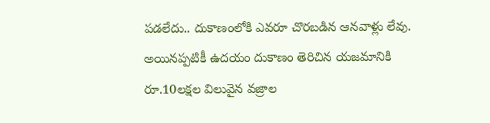పడలేదు.. దుకాణంలోకి ఎవరూ చొరబడిన ఆనవాళ్లు లేవు. అయినప్పటికీ ఉదయం దుకాణం తెరిచిన యజమానికి రూ.10లక్షల విలువైన వజ్రాల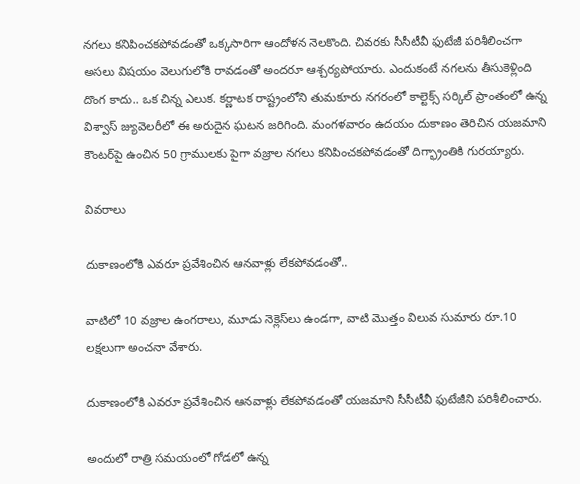నగలు కనిపించకపోవడంతో ఒక్కసారిగా ఆందోళన నెలకొంది. చివరకు సీసీటీవీ ఫుటేజీ పరిశీలించగా అసలు విషయం వెలుగులోకి రావడంతో అందరూ ఆశ్చర్యపోయారు. ఎందుకంటే నగలను తీసుకెళ్లింది దొంగ కాదు.. ఒక చిన్న ఎలుక. కర్ణాటక రాష్ట్రంలోని తుమకూరు నగరంలో కాల్టెక్స్ సర్కిల్ ప్రాంతంలో ఉన్న విశ్వాస్ జ్యువెలరీలో ఈ అరుదైన ఘటన జరిగింది. మంగళవారం ఉదయం దుకాణం తెరిచిన యజమాని కౌంటర్‌పై ఉంచిన 50 గ్రాములకు పైగా వజ్రాల నగలు కనిపించకపోవడంతో దిగ్భ్రాంతికి గురయ్యారు.

వివరాలు

దుకాణంలోకి ఎవరూ ప్రవేశించిన ఆనవాళ్లు లేకపోవడంతో..

వాటిలో 10 వజ్రాల ఉంగరాలు, మూడు నెక్లెస్‌లు ఉండగా, వాటి మొత్తం విలువ సుమారు రూ.10 లక్షలుగా అంచనా వేశారు.

దుకాణంలోకి ఎవరూ ప్రవేశించిన ఆనవాళ్లు లేకపోవడంతో యజమాని సీసీటీవీ ఫుటేజీని పరిశీలించారు.

అందులో రాత్రి సమయంలో గోడలో ఉన్న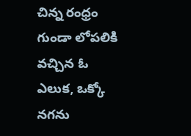చిన్న రంధ్రం గుండా లోపలికి వచ్చిన ఓ ఎలుక, ఒక్కో నగను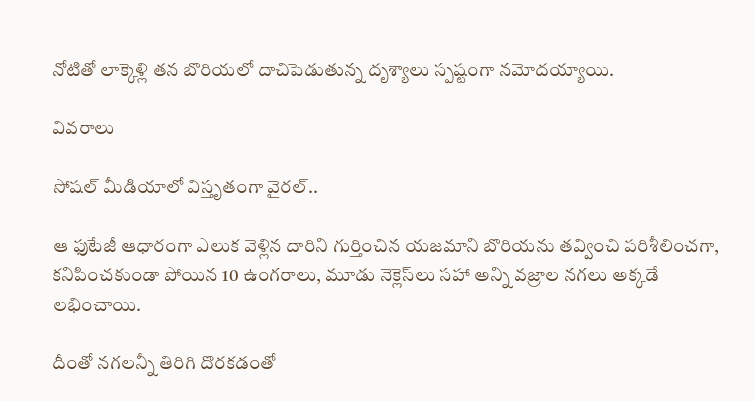నోటితో లాక్కెళ్లి తన బొరియలో దాచిపెడుతున్న దృశ్యాలు స్పష్టంగా నమోదయ్యాయి.

వివరాలు

సోషల్ మీడియాలో విస్తృతంగా వైరల్..

ఆ ఫుటేజీ ఆధారంగా ఎలుక వెళ్లిన దారిని గుర్తించిన యజమాని బొరియను తవ్వించి పరిశీలించగా, కనిపించకుండా పోయిన 10 ఉంగరాలు, మూడు నెక్లెస్‌లు సహా అన్ని వజ్రాల నగలు అక్కడే లభించాయి.

దీంతో నగలన్నీ తిరిగి దొరకడంతో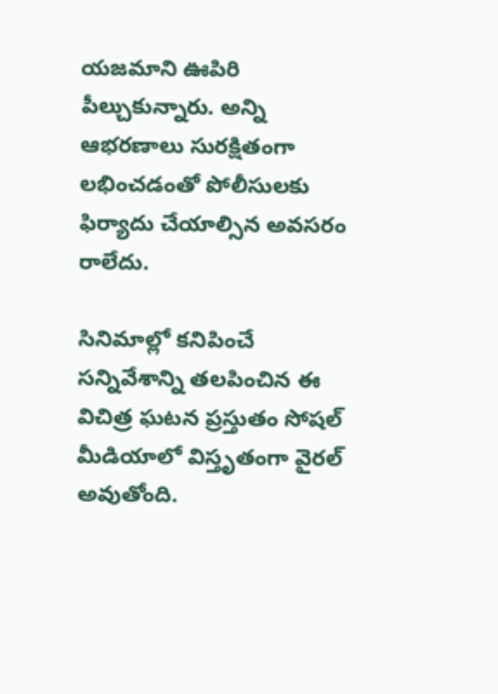యజమాని ఊపిరి పీల్చుకున్నారు. అన్ని ఆభరణాలు సురక్షితంగా లభించడంతో పోలీసులకు ఫిర్యాదు చేయాల్సిన అవసరం రాలేదు.

సినిమాల్లో కనిపించే సన్నివేశాన్ని తలపించిన ఈ విచిత్ర ఘటన ప్రస్తుతం సోషల్ మీడియాలో విస్తృతంగా వైరల్ అవుతోంది.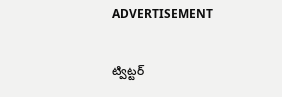ADVERTISEMENT

ట్విట్టర్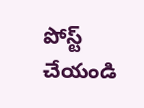పోస్ట్ చేయండి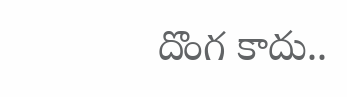దొంగ కాదు..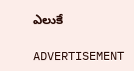ఎలుకే

ADVERTISEMENT